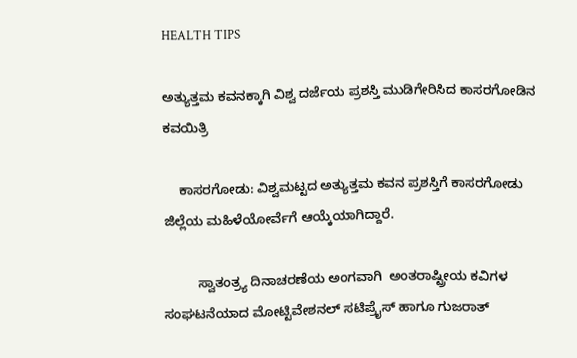HEALTH TIPS

ಅತ್ಯುತ್ತಮ ಕವನಕ್ಕಾಗಿ ವಿಶ್ವ ದರ್ಜೆಯ ಪ್ರಶಸ್ತಿ ಮುಡಿಗೇರಿಸಿದ ಕಾಸರಗೋಡಿನ ಕವಯಿತ್ರಿ

    ಕಾಸರಗೋಡು: ವಿಶ್ವಮಟ್ಟದ ಅತ್ಯುತ್ತಮ ಕವನ ಪ್ರಶಸ್ತಿಗೆ ಕಾಸರಗೋಡು ಜಿಲ್ಲೆಯ ಮಹಿಳೆಯೋರ್ವೆಗೆ ಆಯ್ಕೆಯಾಗಿದ್ದಾರೆ.

         ಸ್ವಾತಂತ್ರ್ಯ ದಿನಾಚರಣೆಯ ಅಂಗವಾಗಿ  ಅಂತರಾಷ್ಟ್ರೀಯ ಕವಿಗಳ ಸಂಘಟನೆಯಾದ ಮೋಟ್ಟಿವೇಶನಲ್ ಸಟಿಪ್ರೈಸ್ ಹಾಗೂ ಗುಜರಾತ್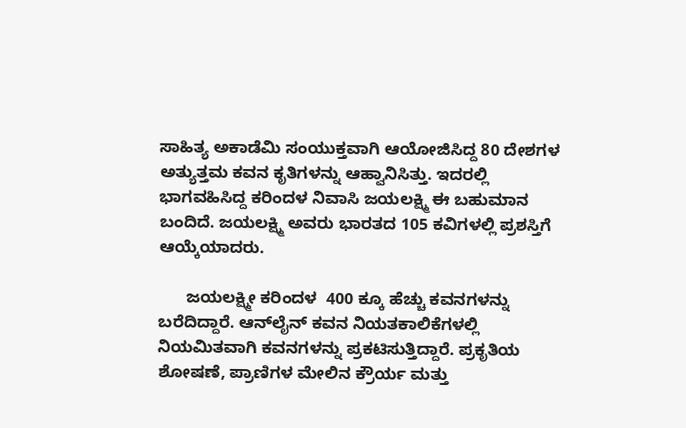ಸಾಹಿತ್ಯ ಅಕಾಡೆಮಿ ಸಂಯುಕ್ತವಾಗಿ ಆಯೋಜಿಸಿದ್ದ 80 ದೇಶಗಳ ಅತ್ಯುತ್ತಮ ಕವನ ಕೃತಿಗಳನ್ನು ಆಹ್ವಾನಿಸಿತ್ತು. ಇದರಲ್ಲಿ ಭಾಗವಹಿಸಿದ್ದ ಕರಿಂದಳ ನಿವಾಸಿ ಜಯಲಕ್ಷ್ಮಿ ಈ ಬಹುಮಾನ ಬಂದಿದೆ. ಜಯಲಕ್ಷ್ಮಿ ಅವರು ಭಾರತದ 105 ಕವಿಗಳಲ್ಲಿ ಪ್ರಶಸ್ತಿಗೆ ಆಯ್ಕೆಯಾದರು.

      ಜಯಲಕ್ಷ್ಮೀ ಕರಿಂದಳ  400 ಕ್ಕೂ ಹೆಚ್ಚು ಕವನಗಳನ್ನು ಬರೆದಿದ್ದಾರೆ. ಆನ್‍ಲೈನ್ ಕವನ ನಿಯತಕಾಲಿಕೆಗಳಲ್ಲಿ ನಿಯಮಿತವಾಗಿ ಕವನಗಳನ್ನು ಪ್ರಕಟಿಸುತ್ತಿದ್ದಾರೆ. ಪ್ರಕೃತಿಯ ಶೋಷಣೆ, ಪ್ರಾಣಿಗಳ ಮೇಲಿನ ಕ್ರೌರ್ಯ ಮತ್ತು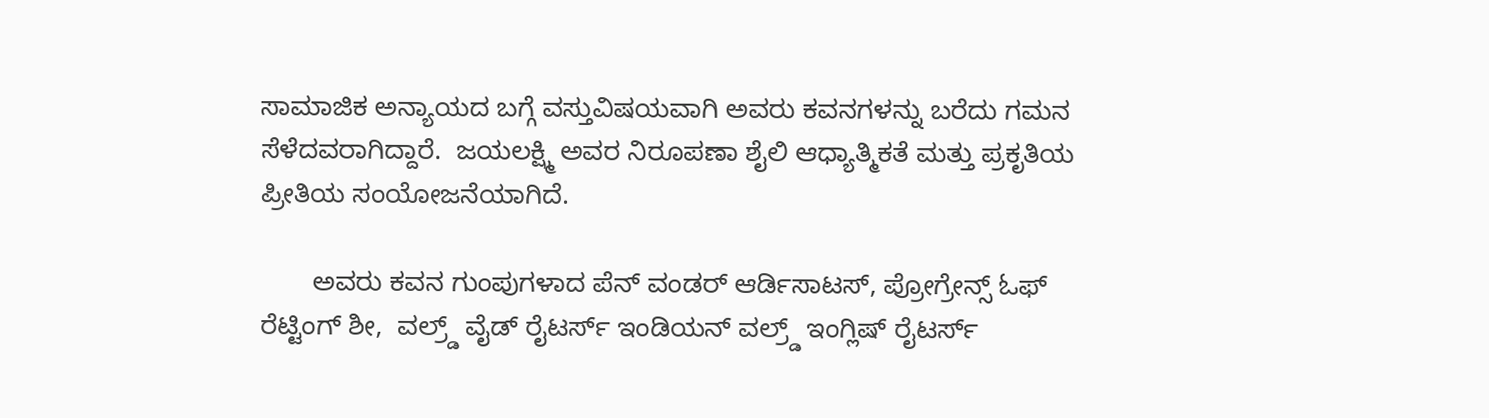ಸಾಮಾಜಿಕ ಅನ್ಯಾಯದ ಬಗ್ಗೆ ವಸ್ತುವಿಷಯವಾಗಿ ಅವರು ಕವನಗಳನ್ನು ಬರೆದು ಗಮನ ಸೆಳೆದವರಾಗಿದ್ದಾರೆ.  ಜಯಲಕ್ಷ್ಮಿ ಅವರ ನಿರೂಪಣಾ ಶೈಲಿ ಆಧ್ಯಾತ್ಮಿಕತೆ ಮತ್ತು ಪ್ರಕೃತಿಯ ಪ್ರೀತಿಯ ಸಂಯೋಜನೆಯಾಗಿದೆ.

       ಅವರು ಕವನ ಗುಂಪುಗಳಾದ ಪೆನ್ ವಂಡರ್ ಆರ್ಡಿಸಾಟಸ್, ಪ್ರೋಗ್ರೇನ್ಸ್ ಓಫ್ ರೆಟ್ಟಿಂಗ್ ಶೀ,  ವಲ್ರ್ಡ್ ವೈಡ್ ರೈಟರ್ಸ್ ಇಂಡಿಯನ್ ವಲ್ರ್ಡ್ ಇಂಗ್ಲಿಷ್ ರೈಟರ್ಸ್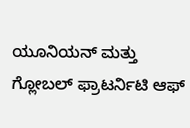ಯೂನಿಯನ್ ಮತ್ತು ಗ್ಲೋಬಲ್ ಫ್ರಾಟರ್ನಿಟಿ ಆಫ್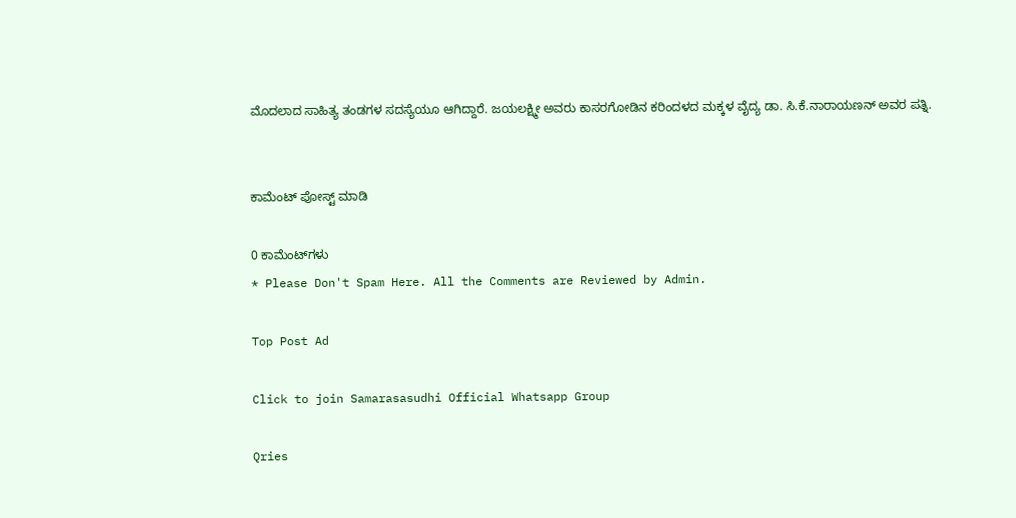ಮೊದಲಾದ ಸಾಹಿತ್ಯ ತಂಡಗಳ ಸದಸ್ಯೆಯೂ ಆಗಿದ್ದಾರೆ. ಜಯಲಕ್ಷ್ಮೀ ಅವರು ಕಾಸರಗೋಡಿನ ಕರಿಂದಳದ ಮಕ್ಕಳ ವೈದ್ಯ ಡಾ. ಸಿ.ಕೆ.ನಾರಾಯಣನ್ ಅವರ ಪತ್ನಿ.


ಕಾಮೆಂಟ್‌‌ ಪೋಸ್ಟ್‌ ಮಾಡಿ

0 ಕಾಮೆಂಟ್‌ಗಳು
* Please Don't Spam Here. All the Comments are Reviewed by Admin.

Top Post Ad

Click to join Samarasasudhi Official Whatsapp Group

Qries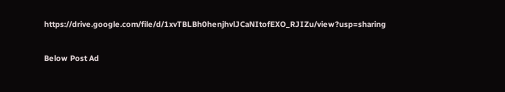https://drive.google.com/file/d/1xvTBLBh0henjhvlJCaNItofEXO_RJIZu/view?usp=sharing

Below Post Ad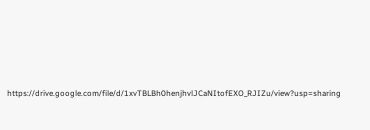https://drive.google.com/file/d/1xvTBLBh0henjhvlJCaNItofEXO_RJIZu/view?usp=sharing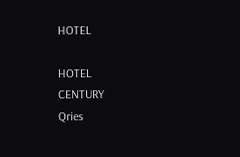HOTEL

HOTEL
CENTURY
Qries